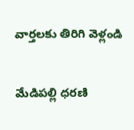వార్తలకు తిరిగి వెళ్లండి

మేడిపల్లి ధరణి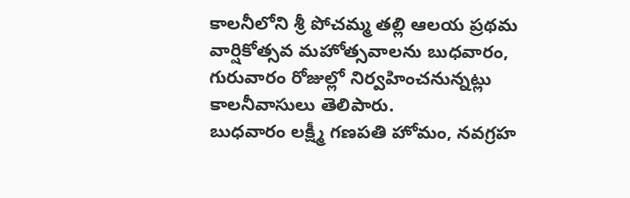కాలనీలోని శ్రీ పోచమ్మ తల్లి ఆలయ ప్రథమ వార్షికోత్సవ మహోత్సవాలను బుధవారం, గురువారం రోజుల్లో నిర్వహించనున్నట్లు కాలనీవాసులు తెలిపారు.
బుధవారం లక్ష్మీ గణపతి హోమం, నవగ్రహ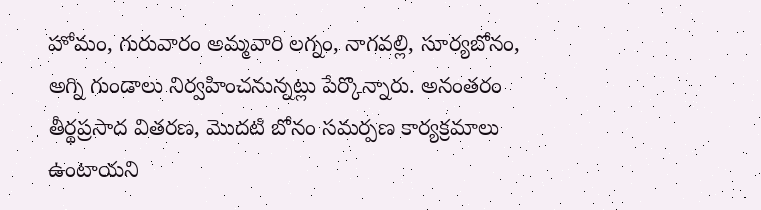హోమం, గురువారం అమ్మవారి లగ్నం, నాగవల్లి, సూర్యబోనం, అగ్ని గుండాలు నిర్వహించనున్నట్లు పేర్కొన్నారు. అనంతరం తీర్థప్రసాద వితరణ, మొదటి బోనం సమర్పణ కార్యక్రమాలు ఉంటాయని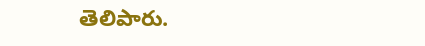తెలిపారు.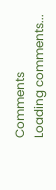Comments
Loading comments...